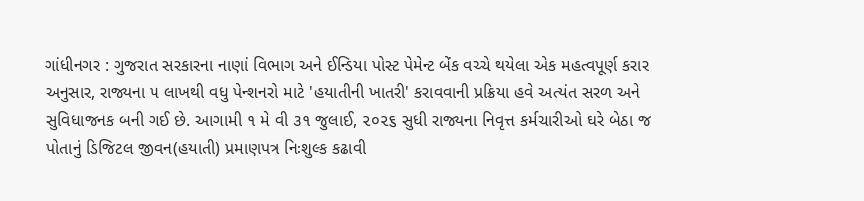ગાંધીનગર : ગુજરાત સરકારના નાણાં વિભાગ અને ઈન્ડિયા પોસ્ટ પેમેન્ટ બેંક વચ્ચે થયેલા એક મહત્વપૂર્ણ કરાર અનુસાર, રાજ્યના ૫ લાખથી વધુ પેન્શનરો માટે 'હયાતીની ખાતરી' કરાવવાની પ્રક્રિયા હવે અત્યંત સરળ અને સુવિધાજનક બની ગઈ છે. આગામી ૧ મે વી ૩૧ જુલાઈ, ૨૦૨૬ સુધી રાજ્યના નિવૃત્ત કર્મચારીઓ ઘરે બેઠા જ પોતાનું ડિજિટલ જીવન(હયાતી) પ્રમાણપત્ર નિઃશુલ્ક કઢાવી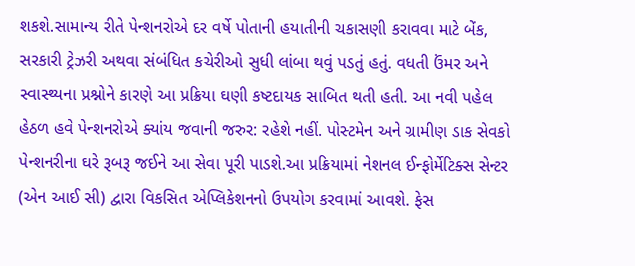શકશે.સામાન્ય રીતે પેન્શનરોએ દર વર્ષે પોતાની હયાતીની ચકાસણી કરાવવા માટે બેંક, સરકારી ટ્રેઝરી અથવા સંબંધિત કચેરીઓ સુધી લાંબા થવું પડતું હતું. વધતી ઉંમર અને સ્વાસ્થ્યના પ્રશ્નોને કારણે આ પ્રક્રિયા ઘણી કષ્ટદાયક સાબિત થતી હતી. આ નવી પહેલ હેઠળ હવે પેન્શનરોએ ક્યાંય જવાની જરુર: રહેશે નહીં. પોસ્ટમેન અને ગ્રામીણ ડાક સેવકો પેન્શનરીના ઘરે રૂબરૂ જઈને આ સેવા પૂરી પાડશે.આ પ્રક્રિયામાં નેશનલ ઈન્ફોર્મેટિક્સ સેન્ટર (એન આઈ સી) દ્વારા વિકસિત એપ્લિકેશનનો ઉપયોગ કરવામાં આવશે. ફેસ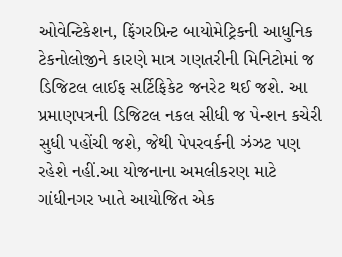ઓવેન્ટિકેશન, ફિંગરપ્રિન્ટ બાયોમેટ્રિકની આધુનિક ટેકનોલોજીને કારણે માત્ર ગણતરીની મિનિટોમાં જ ડિજિટલ લાઈફ સર્ટિફિકેટ જનરેટ થઈ જશે. આ પ્રમાણપત્રની ડિજિટલ નકલ સીધી જ પેન્શન કચેરી સુધી પહોંચી જશે, જેથી પેપરવર્કની ઝંઝટ પણ રહેશે નહીં.આ યોજનાના અમલીકરણ માટે ગાંધીનગર ખાતે આયોજિત એક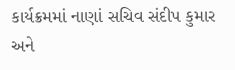કાર્યક્રમમાં નાણાં સચિવ સંદીપ કુમાર અને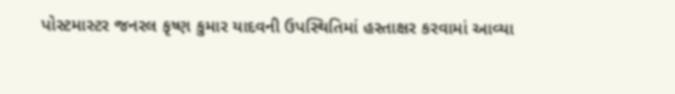પોસ્ટમાસ્ટર જનરલ કૃષ્ણ કુમાર યાદવની ઉપસ્થિતિમાં હસ્તાક્ષર કરવામાં આવ્યા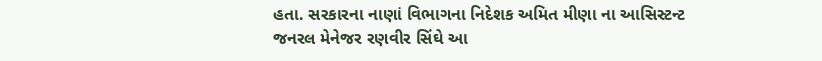હતા. સરકારના નાણાં વિભાગના નિદેશક અમિત મીણા ના આસિસ્ટન્ટ જનરલ મેનેજર રણવીર સિંઘે આ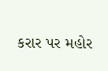કરાર પર મહોર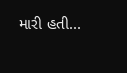મારી હતી...